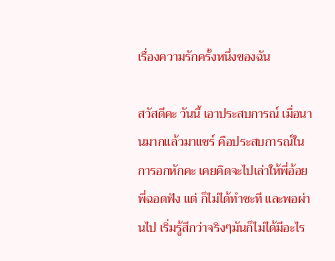เรื่องความรักครั้งหนึ่งของฉัน

สวัสดีคะ วันนี้ เอาประสบการณ์ เมื่อนานมากแล้วมาแชร์ คือประสบการณ์ในการอกหักคะ เคยคิดจะไปเล่าให้พี่อ้อย พี่ฉอดฟัง แต่ ก็ไม่ได้ทำซะที และพอผ่านไป เริ่มรู้สึกว่าจริงๆมันก็ไม่ได้มีอะไร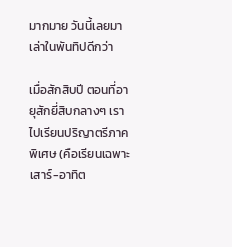มากมาย วันนี้เลยมาเล่าในพันทิปดีกว่า

เมื่อสักสิบปี ตอนที่อายุสักยี่สิบกลางๆ เราไปเรียนปริญาตรีภาคพิเศษ (คือเรียนเฉพาะเสาร์-อาทิต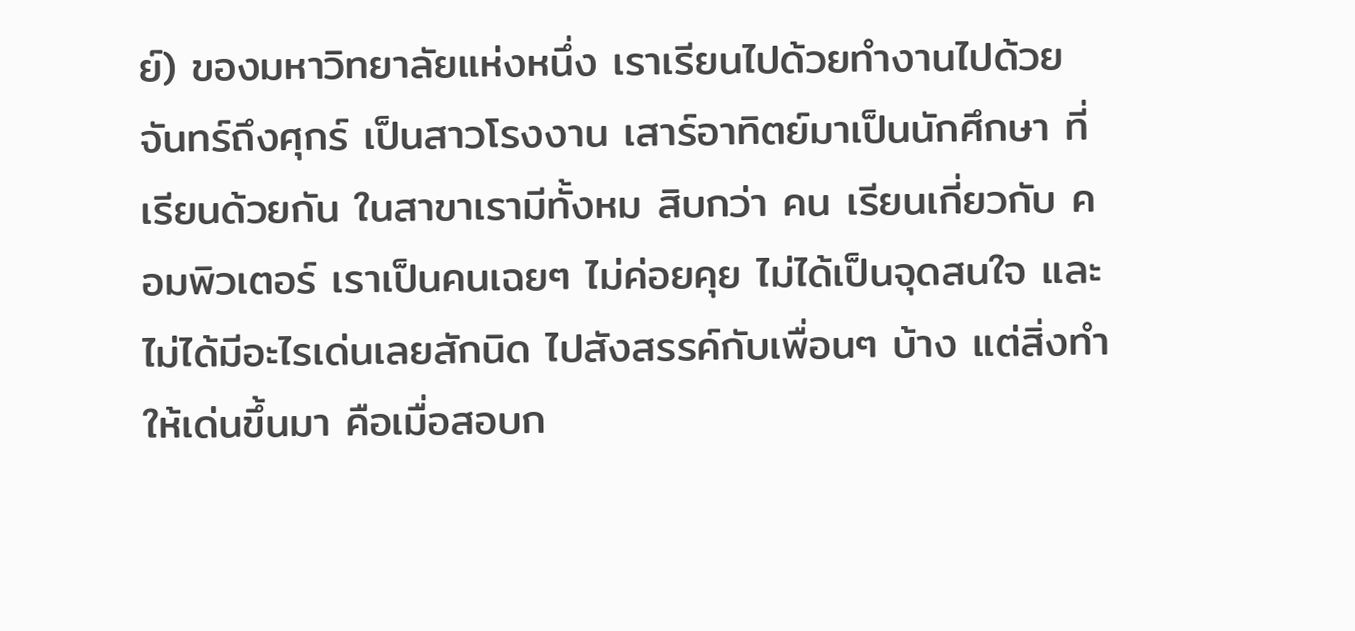ย์) ของมหาวิทยาลัยแห่งหนึ่ง เราเรียนไปด้วยทำงานไปด้วย จันทร์ถึงศุกร์ เป็นสาวโรงงาน เสาร์อาทิตย์มาเป็นนักศึกษา ที่เรียนด้วยกัน ในสาขาเรามีทั้งหม สิบกว่า คน เรียนเกี่ยวกับ คอมพิวเตอร์ เราเป็นคนเฉยๆ ไม่ค่อยคุย ไม่ได้เป็นจุดสนใจ และไม่ได้มีอะไรเด่นเลยสักนิด ไปสังสรรค์กับเพื่อนๆ บ้าง แต่สิ่งทำให้เด่นขึ้นมา คือเมื่อสอบก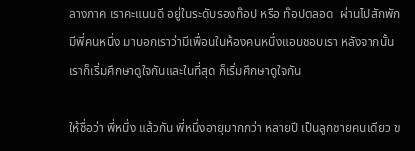ลางภาค เราคะแนนดี อยู่ในระดับรองท๊อป หรือ ท๊อปตลอด  ผ่านไปสักพักมีพี่คนหนึ่ง มาบอกเราว่ามีเพื่อนในห้องคนหนึ่งแอบชอบเรา หลังจากนั้นเราก็เริ่มศึกษาดูใจกันและในที่สุด ก็เริ่มศึกษาดูใจกัน

ให้ชื่อว่า พี่หนึ่ง แล้วกัน พี่หนึ่งอายุมากกว่า หลายปี เป็นลูกชายคนเดียว ข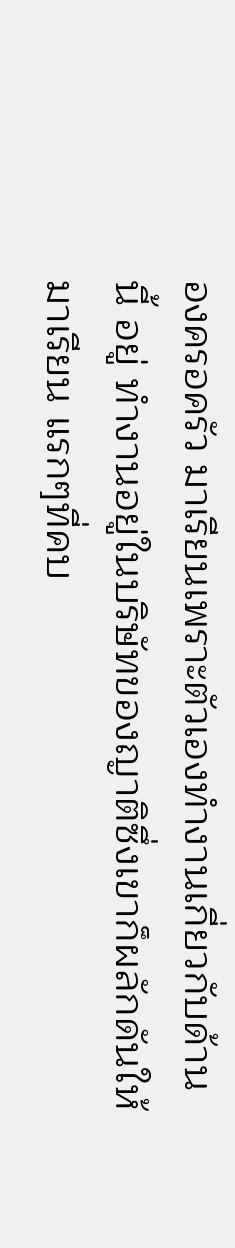องครอครัว มาเรียนเพราะตัวเองทำงานเกี่ยวกับด้านนี้ อยู่ ทำงานอยู่ในบริษัทของญาติซึ่งเขาก็ผลักดันให้มาเรียน แรกๆที่คบ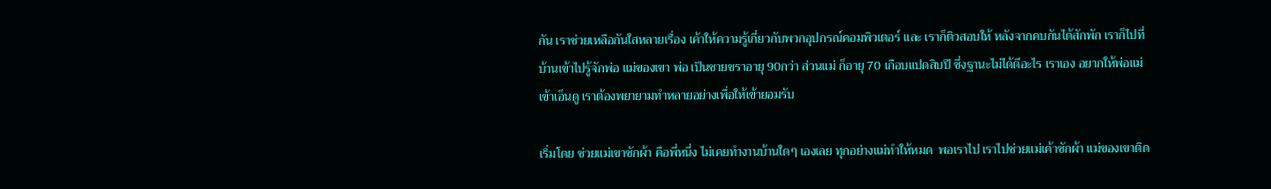กัน เราช่วยเหลือกันใสหลายเรื่อง เค้าให้ความรู้เกี่ยวกับพวกอุปกรณ์คอมพิวเตอร์ และ เราก็ติวสอบให้ หลังจากคบกันได้สักพัก เราก็ไปที่บ้านเข้าไปรู้จักพ่อ แม่ของเขา พ่อ เป็นชายชราอายุ 90กว่า ส่วนแม่ ก็อายุ 70 เกือบแปดสิบปี ซึ่งฐานะไม่ได้ดีอะไร เราเอง อยากให้พ่อแม่เข้าเอ็นดู เราต้องพยายามทำหลายอย่างเพื่อให้เข้ายอมรับ

เริ่มโดย ช่วยแม่เขาซักผ้า คือพี่หนึ่ง ไม่เคยทำงานบ้านใดๆ เองเลย ทุกอย่างแม่ทำให้หมด  พอเราไป เราไปช่วยแม่เค้าซักผ้า แม่ของเขาติด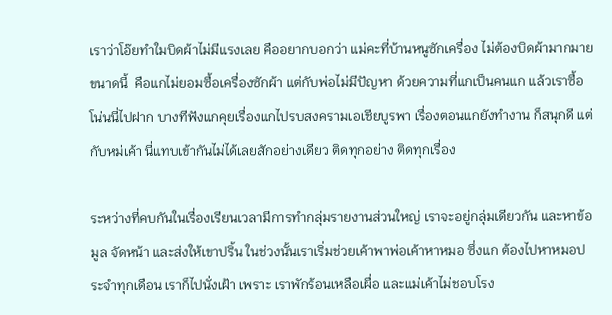เราว่าโอ๊ยทำใมบิดผ้าไม่มีแรงเลย คืออยากบอกว่า แม่คะที่บ้านหนูซักเครื่อง ไม่ต้องบิดผ้ามากมายขนาดนี้  คือแกไม่ยอมซื้อเครื่องซักผ้า แต่กับพ่อไม่มีปัญหา ด้วยความที่แกเป็นคนแก แล้วเราซื้อโน่นนี่ไปฝาก บางทีฟังแกคุยเรื่องแกไปรบสงครามเอเชียบูรพา เรื่องตอนแกยังทำงาน ก็สนุกดี แต่กับหม่เค้า นี่แทบเข้ากันไม่ได้เลยสักอย่างเดียว ติดทุกอย่าง ติดทุกเรื่อง

ระหว่างที่คบกันในเรื่องเรียนเวลามีการทำกลุ่มรายงานส่วนใหญ่ เราจะอยู่กลุ่มเดียวกัน และหาข้อมูล จัดหน้า และส่งให้เขาปริ้น ในช่วงนั้นเราเริ่มช่วยเค้าพาพ่อเค้าหาหมอ ซึ่งแก ต้องไปหาหมอประจำทุกเดือน เราก็ไปนั่งเฝ้า เพราะ เราพักร้อนเหลือเผื่อ และแม่เค้าไม่ชอบโรง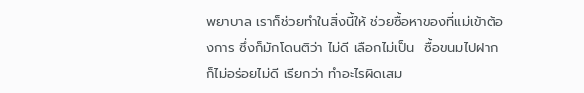พยาบาล เราก็ช่วยทำในสิ่งนี้ให้ ช่วยซื้อหาของที่แม่เข้าต้องการ ซึ่งก็มักโดนติว่า ไม่ดี เลือกไม่เป็น  ซื้อขนมไปฝาก ก็ไม่อร่อยไม่ดี เรียกว่า ทำอะไรผิดเสม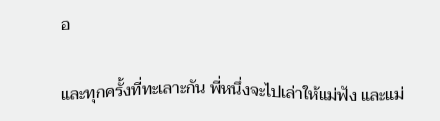อ

และทุกครั้งที่ทะเลาะกัน พี่หนึ่งจะไปเล่าให้แม่ฟัง และแม่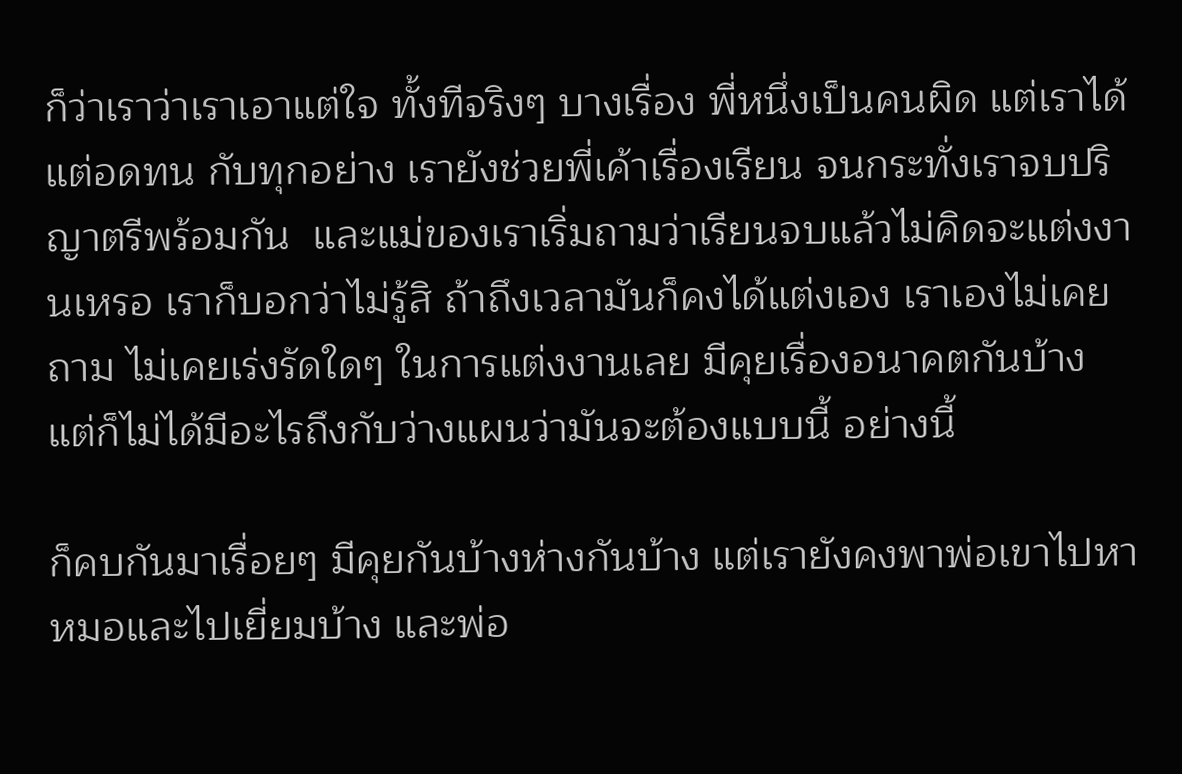ก็ว่าเราว่าเราเอาแต่ใจ ทั้งทีจริงๆ บางเรื่อง พี่หนึ่งเป็นคนผิด แต่เราได้แต่อดทน กับทุกอย่าง เรายังช่วยพี่เค้าเรื่องเรียน จนกระทั่งเราจบปริญาตรีพร้อมกัน  และแม่ของเราเริ่มถามว่าเรียนจบแล้วไม่คิดจะแต่งงานเหรอ เราก็บอกว่าไม่รู้สิ ถ้าถึงเวลามันก็คงได้แต่งเอง เราเองไม่เคยถาม ไม่เคยเร่งรัดใดๆ ในการแต่งงานเลย มีคุยเรื่องอนาคตกันบ้าง แต่ก็ไม่ได้มีอะไรถึงกับว่างแผนว่ามันจะต้องแบบนี้ อย่างนี้

ก็คบกันมาเรื่อยๆ มีคุยกันบ้างห่างกันบ้าง แต่เรายังคงพาพ่อเขาไปหาหมอและไปเยี่ยมบ้าง และพ่อ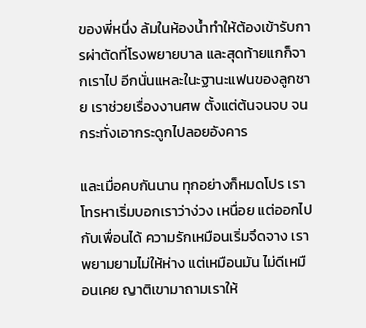ของพี่หนึ่ง ล้มในห้องน้ำทำให้ต้องเข้ารับการผ่าตัดที่โรงพยายบาล และสุดท้ายแกก็จากเราไป อีกนั่นแหละในะฐานะแฟนของลูกชาย เราช่วยเรื่องงานศพ ตั้งแต่ต้นจนจบ จนกระทั่งเอากระดูกไปลอยอังคาร

และเมื่อคบกันนาน ทุกอย่างก็หมดโปร เราโทรหาเริ่มบอกเราว่าง่วง เหนื่อย แต่ออกไปกับเพื่อนได้ ความรักเหมือนเริ่มจึดจาง เราพยามยามไม่ให้ห่าง แต่เหมือนมัน ไม่ดีเหมือนเคย ญาติเขามาถามเราให้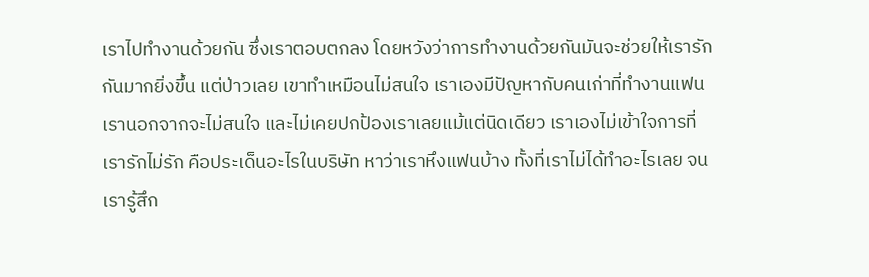เราไปทำงานด้วยกัน ซึ่งเราตอบตกลง โดยหวังว่าการทำงานด้วยกันมันจะช่วยให้เรารักกันมากยิ่งขึ้น แต่ป่าวเลย เขาทำเหมือนไม่สนใจ เราเองมีปัญหากับคนเก่าที่ทำงานแฟนเรานอกจากจะไม่สนใจ และไม่เคยปกป้องเราเลยแม้แต่นิดเดียว เราเองไม่เข้าใจการที่เรารักไม่รัก คือประเด็นอะไรในบริษัท หาว่าเราหึงแฟนบ้าง ทั้งที่เราไม่ได้ทำอะไรเลย จนเรารู้สึก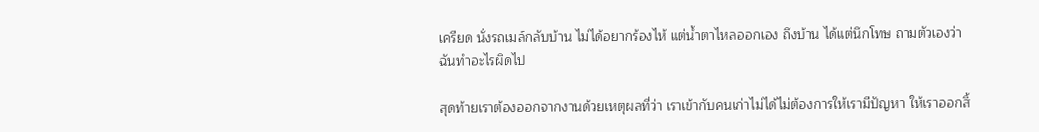เครียด นั่งรถเมล์กลับบ้าน ไม่ได้อยากร้องไห้ แต่น้ำตาไหลออกเอง ถึงบ้าน ได้แต่นึกโทษ ถามตัวเองว่าฉันทำอะไรผิดไป

สุดท้ายเราต้องออกจากงานด้วยเหตุผลที่ว่า เราเข้ากับคนเก่าไม่ได้ไม่ต้องการให้เรามีปัญหา ให้เราออกสิ้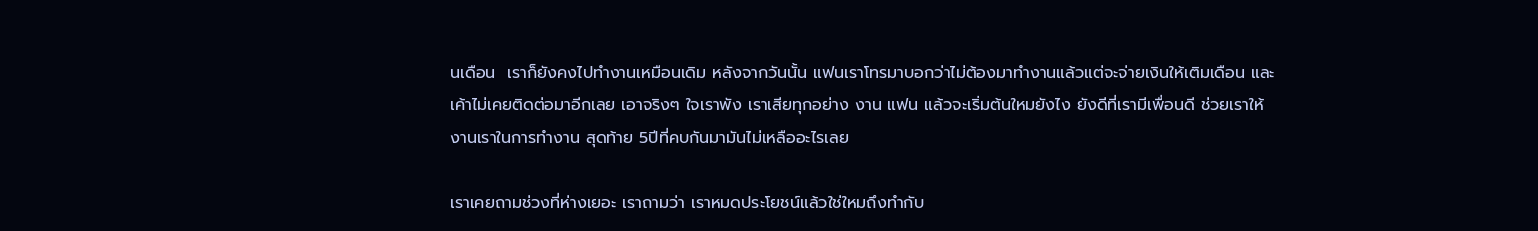นเดือน  เราก็ยังคงไปทำงานเหมือนเดิม หลังจากวันนั้น แฟนเราโทรมาบอกว่าไม่ต้องมาทำงานแล้วแต่จะจ่ายเงินให้เติมเดือน และเค้าไม่เคยติดต่อมาอีกเลย เอาจริงๆ ใจเราพัง เราเสียทุกอย่าง งาน แฟน แล้วจะเริ่มต้นใหมยังไง ยังดีที่เรามีเพื่อนดี ช่วยเราให้งานเราในการทำงาน สุดท้าย 5ปีที่คบกันมามันไม่เหลืออะไรเลย

เราเคยถามช่วงที่ห่างเยอะ เราถามว่า เราหมดประโยชน์แล้วใช่ใหมถึงทำกับ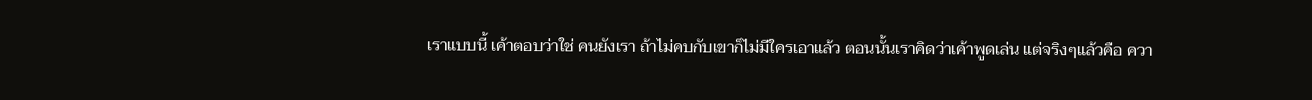เราแบบนี้ เค้าตอบว่าใช่ คนยังเรา ถ้าไม่คบกับเขาก็ไม่มีใครเอาแล้ว ตอนนั้นเราคิดว่าเค้าพูดเล่น แต่จริงๆแล้วคือ ควา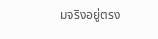มจริงอยู่ตรง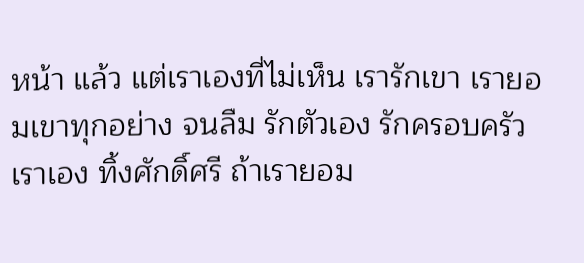หน้า แล้ว แต่เราเองที่ไม่เห็น เรารักเขา เรายอมเขาทุกอย่าง จนลืม รักตัวเอง รักครอบครัวเราเอง ทิ้งศักดิ์ศรี ถ้าเรายอม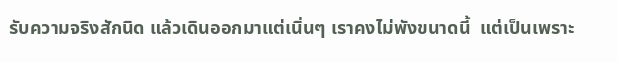รับความจริงสักนิด แล้วเดินออกมาแต่เนิ่นๆ เราคงไม่พังขนาดนี้  แต่เป็นเพราะ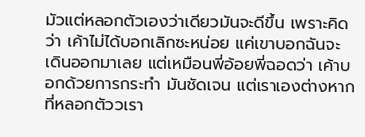มัวแต่หลอกตัวเองว่าเดียวมันจะดีขึ้น เพราะคิดว่า เค้าไม่ได้บอกเลิกซะหน่อย แค่เขาบอกฉันจะเดินออกมาเลย แต่เหมือนพี่อ้อยพี่ฉอดว่า เค้าบอกด้วยการกระทำ มันชัดเจน แต่เราเองต่างหากที่หลอกตัววเรา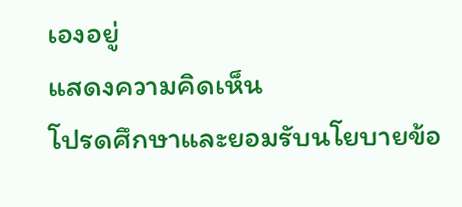เองอยู่
แสดงความคิดเห็น
โปรดศึกษาและยอมรับนโยบายข้อ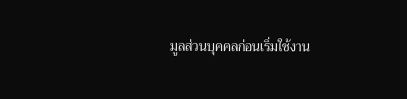มูลส่วนบุคคลก่อนเริ่มใช้งาน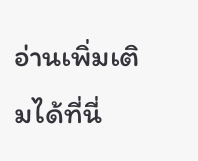อ่านเพิ่มเติมได้ที่นี่